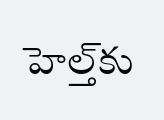హెల్త్‌‌కు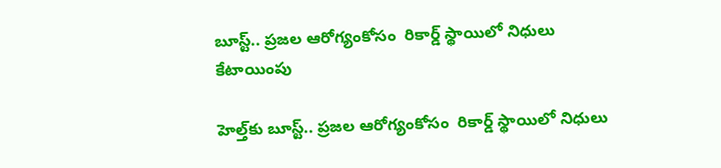బూస్ట్.. ప్రజల ఆరోగ్యంకోసం  రికార్డ్ స్థాయిలో నిధులు కేటాయింపు

హెల్త్‌‌కు బూస్ట్.. ప్రజల ఆరోగ్యంకోసం  రికార్డ్ స్థాయిలో నిధులు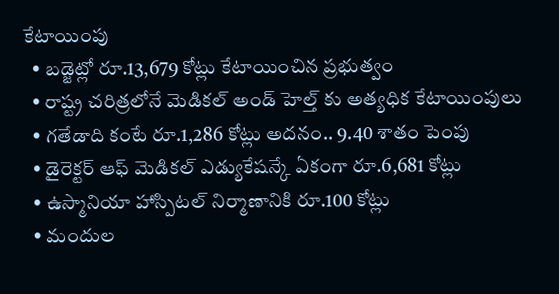కేటాయింపు
  • బడ్జెట్లో రూ.13,679 కోట్లు కేటాయించిన ప్రభుత్వం
  • రాష్ట్ర చరిత్రలోనే మెడికల్ అండ్ హెల్త్ కు అత్యధిక కేటాయింపులు
  • గతేడాది కంటే రూ.1,286 కోట్లు అదనం.. 9.40 శాతం పెంపు
  • డైరెక్టర్ ఆఫ్ మెడికల్ ఎడ్యుకేషన్కే ఏకంగా రూ.6,681 కోట్లు
  • ఉస్మానియా హాస్పిటల్ నిర్మాణానికి రూ.100 కోట్లు
  • మందుల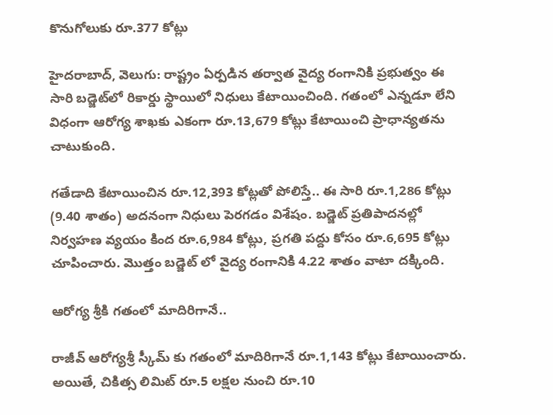కొనుగోలుకు రూ.377 కోట్లు

హైదరాబాద్, వెలుగు: రాష్ట్రం ఏర్పడిన తర్వాత వైద్య రంగానికి ప్రభుత్వం ఈ సారి బడ్జెట్‌‌‌‌‌‌‌‌లో రికార్డు స్థాయిలో నిధులు కేటాయించింది. గతంలో ఎన్నడూ లేని విధంగా ఆరోగ్య శాఖకు ఎకంగా రూ.13,679 కోట్లు కేటాయించి ప్రాధాన్యతను చాటుకుంది.

గతేడాది కేటాయించిన రూ.12,393 కోట్లతో పోలిస్తే.. ఈ సారి రూ.1,286 కోట్లు (9.40 శాతం) అదనంగా నిధులు పెరగడం విశేషం. బడ్జెట్ ప్రతిపాదనల్లో నిర్వహణ వ్యయం కింద రూ.6,984 కోట్లు, ప్రగతి పద్దు కోసం రూ.6,695 కోట్లు చూపించారు. మొత్తం బడ్జెట్‌‌‌‌‌‌‌‌ లో వైద్య రంగానికి 4.22 శాతం వాటా దక్కింది.

ఆరోగ్య శ్రీకి గతంలో మాదిరిగానే..

రాజీవ్ ఆరోగ్యశ్రీ స్కీమ్ కు గతంలో మాదిరిగానే రూ.1,143 కోట్లు కేటాయించారు. అయితే, చికిత్స లిమిట్ రూ.5 లక్షల నుంచి రూ.10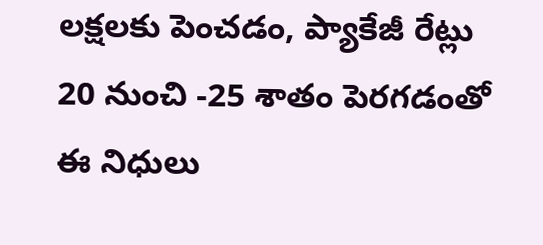లక్షలకు పెంచడం, ప్యాకేజీ రేట్లు 20 నుంచి -25 శాతం పెరగడంతో ఈ నిధులు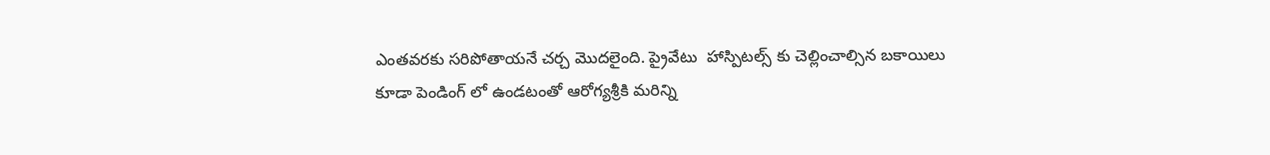ఎంతవరకు సరిపోతాయనే చర్చ మొదలైంది. ప్రైవేటు  హాస్పిటల్స్ కు చెల్లించాల్సిన బకాయిలు కూడా పెండింగ్‌‌‌‌‌‌‌‌ లో ఉండటంతో ఆరోగ్యశ్రీకి మరిన్ని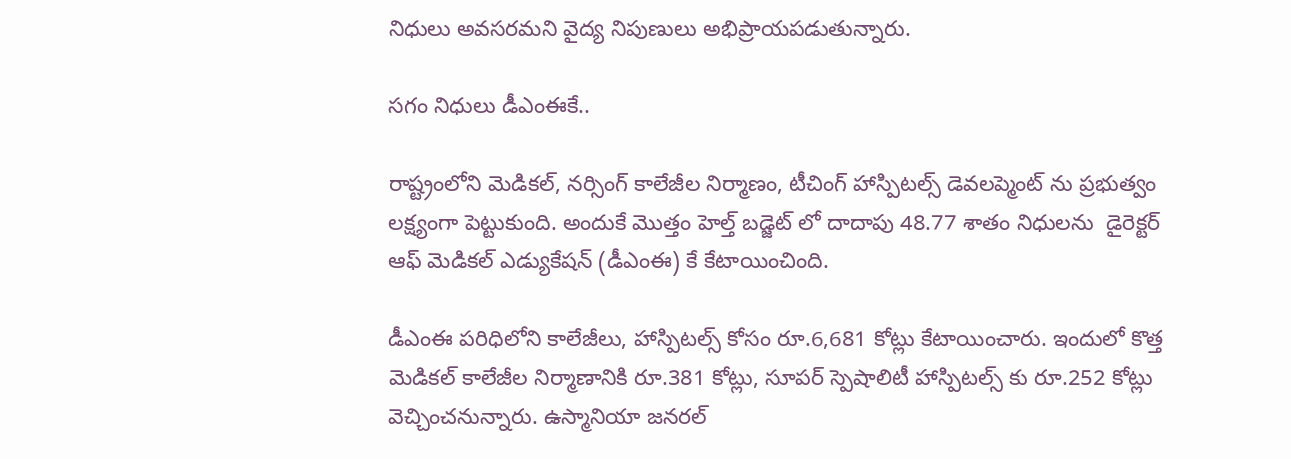నిధులు అవసరమని వైద్య నిపుణులు అభిప్రాయపడుతున్నారు.

సగం నిధులు డీఎంఈకే..

రాష్ట్రంలోని మెడికల్, నర్సింగ్ కాలేజీల నిర్మాణం, టీచింగ్ హాస్పిటల్స్ డెవలప్మెంట్ ను ప్రభుత్వం లక్ష్యంగా పెట్టుకుంది. అందుకే మొత్తం హెల్త్ బడ్జెట్‌‌‌‌‌‌‌‌ లో దాదాపు 48.77 శాతం నిధులను  డైరెక్టర్ ఆఫ్ మెడికల్ ఎడ్యుకేషన్ (డీఎంఈ) కే కేటాయించింది.

డీఎంఈ పరిధిలోని కాలేజీలు, హాస్పిటల్స్ కోసం రూ.6,681 కోట్లు కేటాయించారు. ఇందులో కొత్త మెడికల్ కాలేజీల నిర్మాణానికి రూ.381 కోట్లు, సూపర్ స్పెషాలిటీ హాస్పిటల్స్ కు రూ.252 కోట్లు వెచ్చించనున్నారు. ఉస్మానియా జనరల్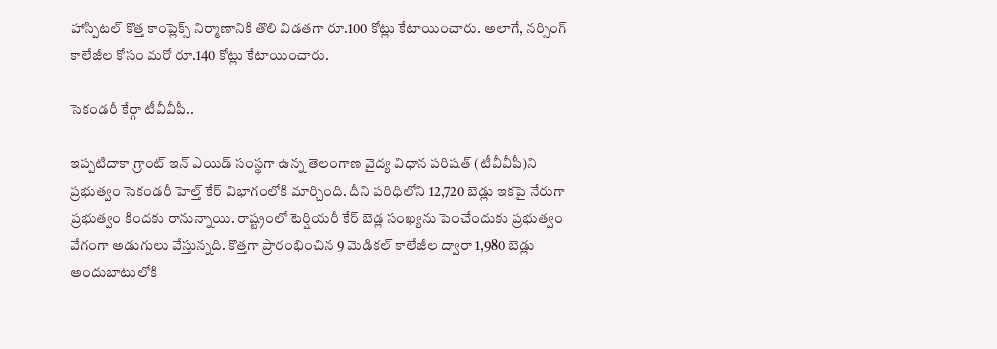హాస్పిటల్ కొత్త కాంప్లెక్స్ నిర్మాణానికి తొలి విడతగా రూ.100 కోట్లు కేటాయించారు. అలాగే, నర్సింగ్ కాలేజీల కోసం మరో రూ.140 కోట్లు కేటాయించారు.

సెకండరీ కేర్గా టీవీవీపీ..

ఇప్పటిదాకా గ్రాంట్ ఇన్ ఎయిడ్ సంస్థగా ఉన్న తెలంగాణ వైద్య విధాన పరిషత్ (టీవీవీపీ)ని ప్రభుత్వం సెకండరీ హెల్త్ కేర్ విభాగంలోకి మార్చింది. దీని పరిధిలోని 12,720 బెడ్లు ఇకపై నేరుగా ప్రభుత్వం కిందకు రానున్నాయి. రాష్ట్రంలో టెర్షియరీ కేర్ బెడ్ల సంఖ్యను పెంచేందుకు ప్రభుత్వం వేగంగా అడుగులు వేస్తున్నది. కొత్తగా ప్రారంభించిన 9 మెడికల్ కాలేజీల ద్వారా 1,980 బెడ్లు అందుబాటులోకి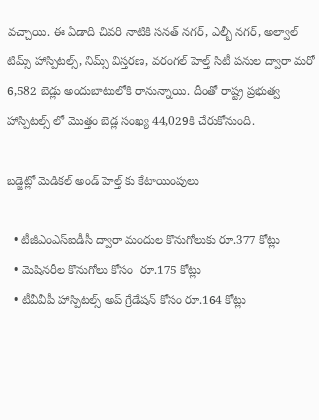వచ్చాయి. ఈ ఏడాది చివరి నాటికి సనత్ నగర్, ఎల్బీ నగర్, అల్వాల్ టిమ్స్ హాస్పిటల్స్, నిమ్స్ విస్తరణ, వరంగల్ హెల్త్ సిటీ పనుల ద్వారా మరో 6,582 బెడ్లు అందుబాటులోకి రానున్నాయి. దీంతో రాష్ట్ర ప్రభుత్వ హాస్పిటల్స్ లో మొత్తం బెడ్ల సంఖ్య 44,029కి చేరుకోనుంది.

బడ్జెట్లో మెడికల్ అండ్ హెల్త్ కు కేటాయింపులు

  • టీజీఎంఎస్ఐడీసీ ద్వారా మందుల కొనుగోలుకు రూ.377 కోట్లు
  • మెషినరీల కొనుగోలు కోసం  రూ.175 కోట్లు
  • టీవీవీపీ హాస్పిటల్స్ అప్ గ్రేడేషన్ కోసం రూ.164 కోట్లు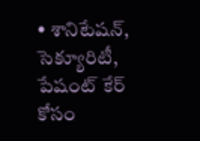• శానిటేషన్, సెక్యూరిటీ, పేషంట్ కేర్ కోసం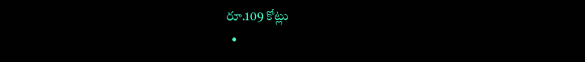రూ.109 కోట్లు
  •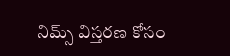నిమ్స్ విస్తరణ కోసం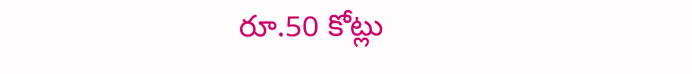రూ.50 కోట్లు